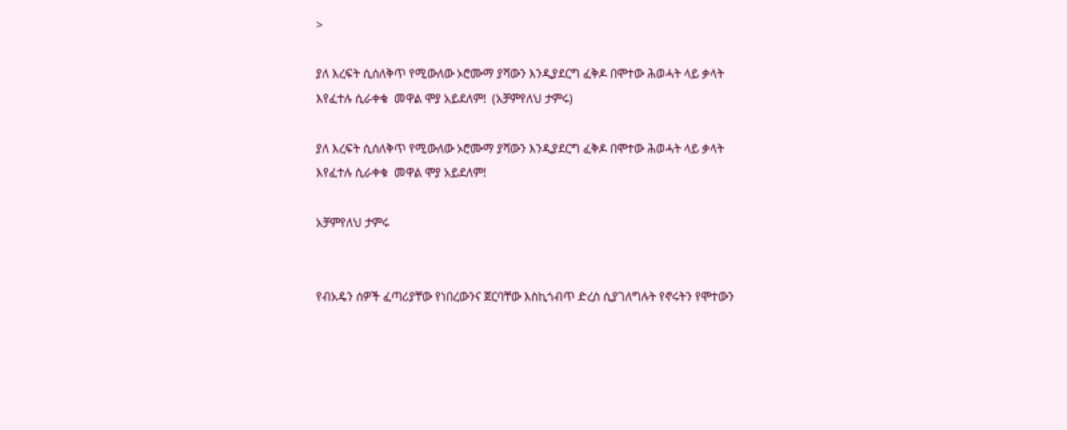>

ያለ እረፍት ሲሰለቅጥ የሚውለው ኦሮሙማ ያሻውን እንዲያደርግ ፈቅዶ በሞተው ሕወሓት ላይ ቃላት እየፈተሉ ሲራቀቁ  መዋል ሞያ አይደለም!  (አቻምየለህ ታምሩ)

ያለ እረፍት ሲሰለቅጥ የሚውለው ኦሮሙማ ያሻውን እንዲያደርግ ፈቅዶ በሞተው ሕወሓት ላይ ቃላት እየፈተሉ ሲራቀቁ  መዋል ሞያ አይደለም!

አቻምየለህ ታምሩ


የብአዴን ሰዎች ፈጣሪያቸው የነበረውንና ጀርባቸው እስኪጎብጥ ድረስ ሲያገለግሉት የኖሩትን የሞተውን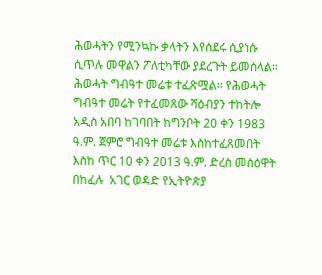ሕወሓትን የሚንኳኩ ቃላትን እየሰደሩ ሲያነሱ ሲጥሉ መዋልን ፖለቲካቸው ያደረጉት ይመስላል። ሕወሓት ግብዓተ መሬቱ ተፈጽሟል። የሕወሓት ግብዓተ መሬት የተፈመጸው ሻዕብያን ተከትሎ አዲስ አበባ ከገባበት ከግንቦት 20 ቀን 1983 ዓ.ም. ጀምሮ ግብዓተ መሬቱ እስከተፈጸመበት እስከ ጥር 10 ቀን 2013 ዓ.ም. ድረስ መስዕዋት በከፈሉ  አገር ወዳድ የኢትዮጵያ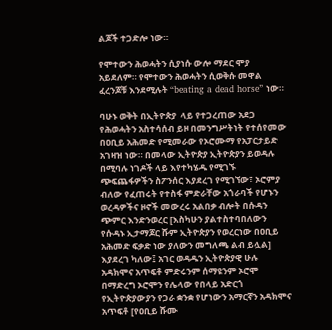ልጆች ተጋድሎ ነው።

የሞተውን ሕወሓትን ሲያነሱ ውሎ ማደር ሞያ አይደለም። የሞተውን ሕወሓትን ሲወቅሱ መዋል ፈረንጆቹ እንደሚሉት “beating a dead horse” ነው።

ባሁኑ ወቅት በኢትዮጵያ  ላይ የተጋረጠው አደጋ  የሕወሓትን አስተሳሰብ ይዞ በመንግሥትነት የተሰየመው በዐቢይ አሕመድ የሚመራው የኦሮሙማ የአፓርታይድ አገዛዝ ነው። በመላው ኢትዮጵያ ኢትዮጵያን ይወዳሉ በሚባሉ ነገዶች ላይ እየተካሄዱ የሚገኙ ጭፍጨፋዎችን ስፖንሰር እያደረገ የሚገኘው፣ ኦሮምያ ብለው የፈጠሩት የተስፋ ምድራቸው አጎራባች የሆኑን  ወረዳዎችና ዞኖች መውረሩ አልበቃ ብሎት በሱዳን ጭምር እንድንወረር [እስካሁን ያልተስተባበለውን የሱዳኑ ኢታማጆር ሹም ኢትዮጵያን የወረርነው በዐቢይ አሕመድ ፍቃድ ነው ያለውን መግለጫ ልብ ይሏል] እያደረገ ካለው፤ አገር ወዳዱን ኢትዮጵያዊ ሁሉ አዳክሞና አጥፍቶ ምድሩንም ሰማዩንም ኦሮሞ በማድረግ ኦሮሞን የሌላው የበላይ አድርጎ የኢትዮጵያውያን የጋራ ቋንቋ የሆነውን አማርኛን አዳክሞና አጥፍቶ [የዐቢይ ሹሙ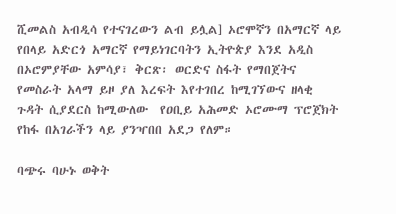ሺመልስ አብዲሳ የተናገረውን ልብ ይሏል] ኦሮሞኛን በአማርኛ ላይ የበላይ አድርጎ አማርኛ የማይነገርባትን ኢትዮጵያ እንደ አዲስ በኦሮምያቸው አምሳያ፣ ቅርጽ፡ ወርድና ስፋት የማበጀትና የመስራት አላማ ይዞ ያለ እረፍት እየተገበረ ከሚገኘውና ዘላቂ ጉዳት ሲያደርስ ከሚውለው  የዐቢይ አሕመድ ኦሮሙማ ፕሮጀክት የከፋ በአገራችን ላይ ያንዣበበ አደጋ የለም።

ባጭሩ ባሁኑ ወቅት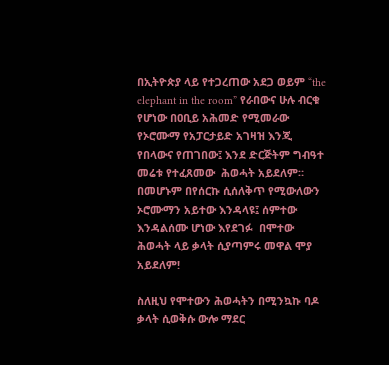በኢትዮጵያ ላይ የተጋረጠው አደጋ ወይም “the elephant in the room” የራበውና ሁሉ ብርቁ የሆነው በዐቢይ አሕመድ የሚመራው የኦሮሙማ የአፓርታይድ አገዛዝ እንጂ የበላውና የጠገበው፤ እንደ ድርጅትም ግብዓተ መሬቱ የተፈጸመው  ሕወሓት አይደለም። በመሆኑም በየሰርኩ ሲሰለቅጥ የሚውለውን ኦሮሙማን አይተው እንዳላዩ፤ ሰምተው እንዳልሰሙ ሆነው እየደገፉ  በሞተው ሕወሓት ላይ ቃላት ሲያጣምሩ መዋል ሞያ አይደለም!

ስለዚህ የሞተውን ሕወሓትን በሚንኳኩ ባዶ ቃላት ሲወቅሱ ውሎ ማደር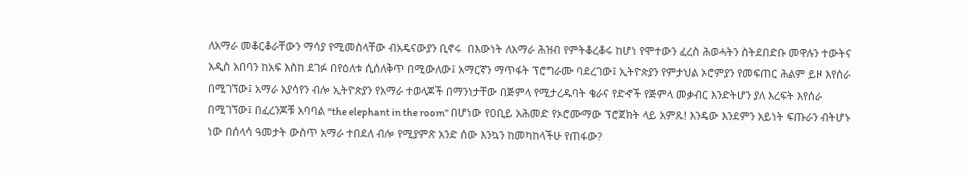ለአማራ መቆርቆራቸውን ማሳያ የሚመስላቸው ብአዴናውያን ቢኖሩ  በእውነት ለአማራ ሕዝብ የምትቆረቆሩ ከሆነ የሞተውን ፈረስ ሕወሓትን ስትደበድቡ መዋሉን ተውትና  አዲስ አበባን ከአፍ እስከ ደገፉ በየዕለቱ ሲሰለቅጥ በሚውለው፤ አማርኛን ማጥፋት ፕሮግራሙ ባደረገው፤ ኢትዮጵያን የምታህል ኦሮምያን የመፍጠር ሕልም ይዞ እየሰራ በሚገኘው፤ አማራ አያሳየን ብሎ ኢትዮጵያን የአማራ ተወላጆች በማንነታቸው በጅምላ የሚታረዱባት ቄራና የድኆች የጅምላ መቃብር እንድትሆን ያለ እረፍት እየሰራ በሚገኘው፤ በፈረንጆቹ አባባል “the elephant in the room” በሆነው የዐቢይ አሕመድ የኦሮሙማው ፕሮጀክት ላይ አምጹ! እንዴው እንደምን አይነት ፍጡራን ብትሆኑ ነው በሰላሳ ዓመታት ውስጥ አማራ ተበደለ ብሎ የሚያምጽ አንድ ሰው እንኳን ከመካከላችሁ የጠፋው?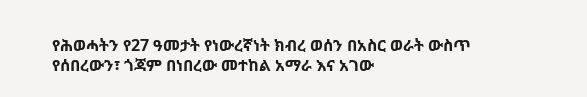የሕወሓትን የ27 ዓመታት የነውረኛነት ክብረ ወሰን በአስር ወራት ውስጥ የሰበረውን፣ ጎጃም በነበረው መተከል አማራ እና አገው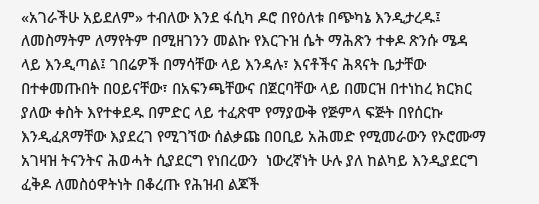«አገራችሁ አይደለም» ተብለው እንደ ፋሲካ ዶሮ በየዕለቱ በጭካኔ እንዲታረዱ፤ ለመስማትም ለማየትም በሚዘገንን መልኩ የእርጉዝ ሴት ማሕጽን ተቀዶ ጽንሱ ሜዳ ላይ እንዲጣል፤ ገበሬዎች በማሳቸው ላይ እንዳሉ፣ እናቶችና ሕጻናት ቤታቸው በተቀመጡበት በዐይናቸው፣ በአፍንጫቸውና በጀርባቸው ላይ በመርዝ በተነከረ ክርክር ያለው ቀስት እየተቀደዱ በምድር ላይ ተፈጽሞ የማያውቅ የጅምላ ፍጅት በየሰርኩ እንዲፈጸማቸው እያደረገ የሚገኘው ሰልቃጩ በዐቢይ አሕመድ የሚመራውን የኦሮሙማ አገዛዝ ትናንትና ሕወሓት ሲያደርግ የነበረውን  ነውረኛነት ሁሉ ያለ ከልካይ እንዲያደርግ ፈቅዶ ለመስዕዋትነት በቆረጡ የሕዝብ ልጆች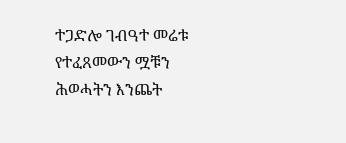ተጋድሎ ገብዓተ መሬቱ የተፈጸመውን ሟቹን ሕወሓትን እንጨት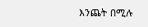እንጨት በሚሉ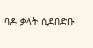ባዶ ቃላት ሲደበድቡ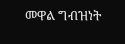መዋል ግብዝነት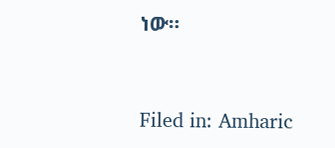ነው።



Filed in: Amharic